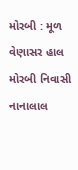મોરબી : મૂળ વેણાસર હાલ મોરબી નિવાસી નાનાલાલ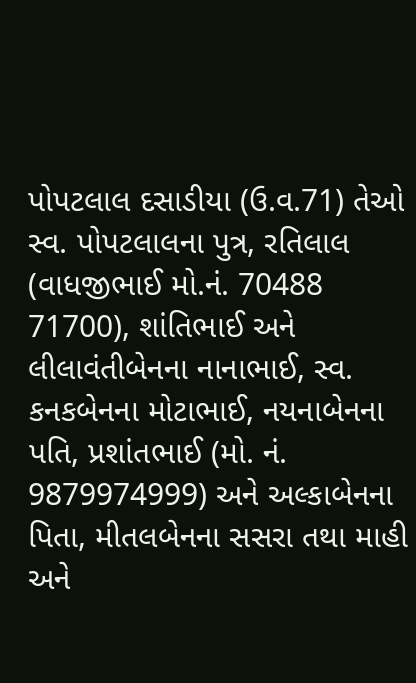પોપટલાલ દસાડીયા (ઉ.વ.71) તેઓ સ્વ. પોપટલાલના પુત્ર, રતિલાલ (વાધજીભાઈ મો.નં. 70488 71700), શાંતિભાઈ અને લીલાવંતીબેનના નાનાભાઈ, સ્વ. કનકબેનના મોટાભાઈ, નયનાબેનના પતિ, પ્રશાંતભાઈ (મો. નં. 9879974999) અને અલ્કાબેનના પિતા, મીતલબેનના સસરા તથા માહી અને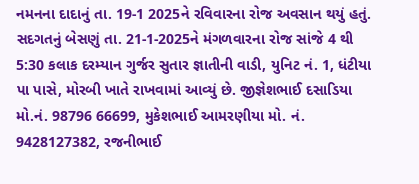નમનના દાદાનું તા. 19-1 2025ને રવિવારના રોજ અવસાન થયું હતું. સદગતનું બેસણું તા. 21-1-2025ને મંગળવારના રોજ સાંજે 4 થી 5:30 કલાક દરમ્યાન ગુર્જર સુતાર જ્ઞાતીની વાડી, યુનિટ નં. 1, ધંટીયા પા પાસે, મોરબી ખાતે રાખવામાં આવ્યું છે. જીજ્ઞેશભાઈ દસાડિયા મો.નં. 98796 66699, મુકેશભાઈ આમરણીયા મો. નં. 9428127382, રજનીભાઈ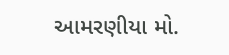આમરણીયા મો.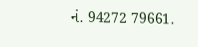નં. 94272 79661.